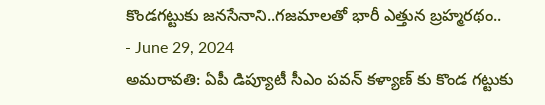కొండగట్టుకు జనసేనాని..గజమాలతో భారీ ఎత్తున బ్రహ్మరథం..
- June 29, 2024
అమరావతి: ఏపీ డిప్యూటీ సీఎం పవన్ కళ్యాణ్ కు కొండ గట్టుకు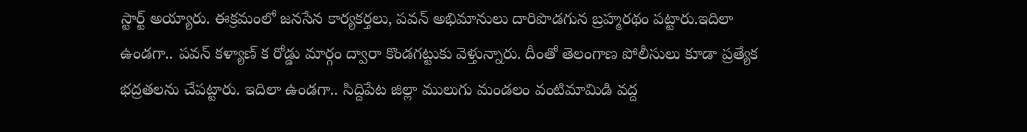స్టార్ట్ అయ్యారు. ఈక్రమంలో జనసేన కార్యకర్తలు, పవన్ అభిమానులు దారిపొడగున బ్రహ్మరథం పట్టారు.ఇదిలా ఉండగా.. పవన్ కళ్యాణ్ క రోడ్డు మార్గం ద్వారా కొండగట్టుకు వెళ్తున్నారు. దీంతో తెలంగాణ పోలీసులు కూడా ప్రత్యేక భద్రతలను చేపట్టారు. ఇదిలా ఉండగా.. సిద్దిపేట జిల్లా ములుగు మండలం వంటిమామిడి వద్ద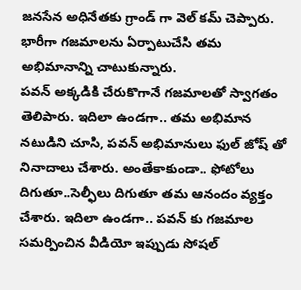జనసేన అధినేతకు గ్రాండ్ గా వెల్ కమ్ చెప్పారు. భారీగా గజమాలను ఏర్పాటుచేసి తమ అభిమానాన్ని చాటుకున్నారు.
పవన్ అక్కడికి చేరుకొగానే గజమాలతో స్వాగతం తెలిపారు. ఇదిలా ఉండగా.. తమ అభిమాన నటుడిని చూసి, పవన్ అభిమానులు ఫుల్ జోష్ తో నినాదాలు చేశారు. అంతేకాకుండా.. ఫోటోలు దిగుతూ..సెల్ఫీలు దిగుతూ తమ ఆనందం వ్యక్తం చేశారు. ఇదిలా ఉండగా.. పవన్ కు గజమాల సమర్పించిన వీడియో ఇప్పుడు సోషల్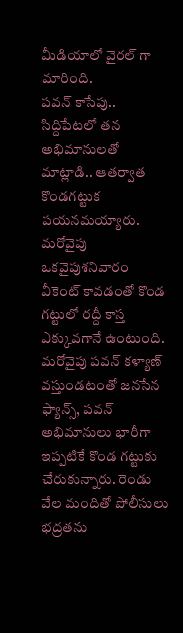మీడియాలో వైరల్ గా మారింది.
పవన్ కాసేపు.. సిద్దిపేటలో తన అభిమానులతో మాట్లాడి.. ఆతర్వాత కొండగట్టుక పయనమయ్యారు. మరోవైపు ఒకవైపుశనివారం వీకెంట్ కావడంతో కొండ గట్టులో రద్దీ కాస్త ఎక్కువగానే ఉంటుంది. మరోవైపు పవన్ కళ్యాణ్ వస్తుండటంతో జనసేన ఫ్యాన్స్, పవన్ అభిమానులు భారీగా ఇప్పటికే కొండ గట్టుకు చేరుకున్నారు. రెండు వేల మందితో పోలీసులు భద్రతను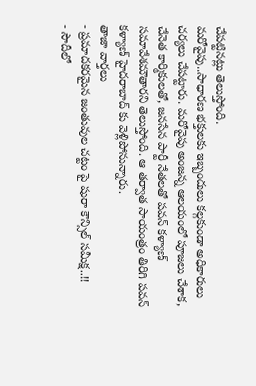చేపట్టినట్లు తెలుస్తోంది.
మరోవైపు..సాధారణ భక్తులకు ఇబ్బందులు కల్గకుండా అధికారులు చర్యలు చేపట్టారు. మరోవైపు అంజన్న ఆలయంలో పూజలు చేశాక, చేనెత కార్మికులతో, జనసేన పార్టీ నేతలతో పవన్ కళ్యాణ్ సమావేశమౌతారని తెలుస్తోంది. ఆ తర్వాత సాయంత్రం తిరిగి పవన్ కళ్యాణ్ హైదరాబాద్ కు వెళ్లిపోనున్నారు.
తాజా వార్తలు
- ప్రమాదకరమైన జంతువుల చట్టం పై షురా కౌన్సిల్ సమీక్ష..!!
- సౌదీలో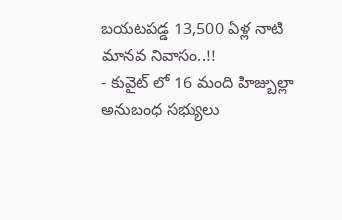బయటపడ్డ 13,500 ఏళ్ల నాటి మానవ నివాసం..!!
- కువైట్ లో 16 మంది హిజ్బుల్లా అనుబంధ సభ్యులు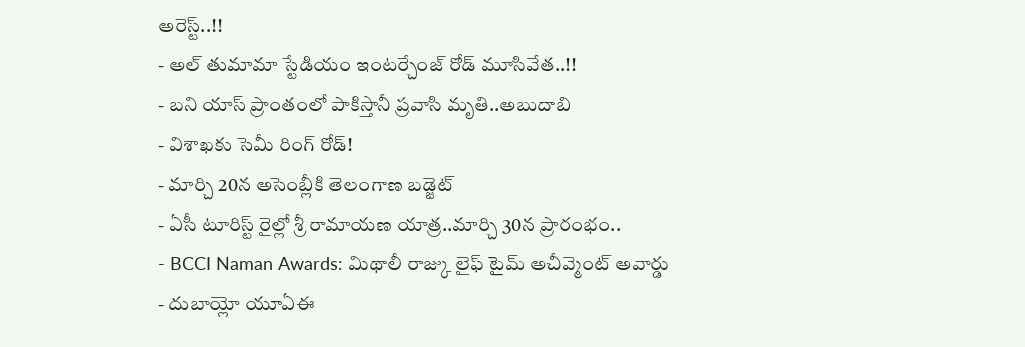అరెస్ట్..!!
- అల్ తుమామా స్టేడియం ఇంటర్చేంజ్ రోడ్ మూసివేత..!!
- బని యాస్ ప్రాంతంలో పాకిస్తానీ ప్రవాసి మృతి..అబుదాబి
- విశాఖకు సెమీ రింగ్ రోడ్!
- మార్చి 20న అసెంబ్లీకి తెలంగాణ బడ్జెట్
- ఏసీ టూరిస్ట్ రైల్లో శ్రీ రామాయణ యాత్ర..మార్చి 30న ప్రారంభం..
- BCCI Naman Awards: మిథాలీ రాజ్కు లైఫ్ టైమ్ అచీవ్మెంట్ అవార్డు
- దుబాయ్లో యూఏఈ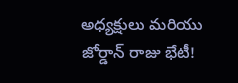అధ్యక్షులు మరియు జోర్డాన్ రాజు భేటీ!